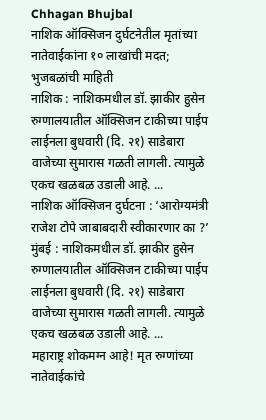Chhagan Bhujbal
नाशिक ऑक्सिजन दुर्घटनेतील मृतांच्या नातेवाईकांना १० लाखांची मदत; भुजबळांची माहिती
नाशिक : नाशिकमधील डॉ. झाकीर हुसेन रुग्णालयातील ऑक्सिजन टाकीच्या पाईप लाईनला बुधवारी (दि. २१) साडेबारा वाजेच्या सुमारास गळती लागली. त्यामुळे एकच खळबळ उडाली आहे. ...
नाशिक ऑक्सिजन दुर्घटना : ‘आरोग्यमंत्री राजेश टोपे जाबाबदारी स्वीकारणार का ?’
मुंबई : नाशिकमधील डॉ. झाकीर हुसेन रुग्णालयातील ऑक्सिजन टाकीच्या पाईप लाईनला बुधवारी (दि. २१) साडेबारा वाजेच्या सुमारास गळती लागली. त्यामुळे एकच खळबळ उडाली आहे. ...
महाराष्ट्र शोकमग्न आहे! मृत रुग्णांच्या नातेवाईकांचे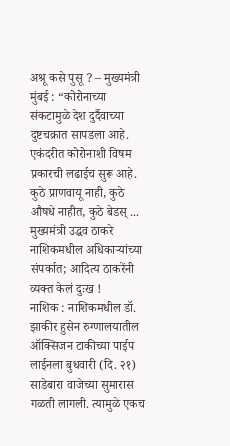अश्रू कसे पुसू ? – मुख्यमंत्री
मुंबई : “कोरोनाच्या संकटामुळे देश दुर्दैवाच्या दुष्टचक्रात सापडला आहे. एकंदरीत कोरोनाशी विषम प्रकारची लढाईच सुरू आहे. कुठे प्राणवायू नाही, कुठे औषधे नाहीत, कुठे बेडस् ...
मुख्यमंत्री उद्धव ठाकरे नाशिकमधील अधिकाऱ्यांच्या संपर्कात; आदित्य ठाकरेंनी व्यक्त केलं दुःख !
नाशिक : नाशिकमधील डॉ. झाकीर हुसेन रुग्णालयातील ऑक्सिजन टाकीच्या पाईप लाईनला बुधवारी (दि. २१) साडेबारा वाजेच्या सुमारास गळती लागली. त्यामुळे एकच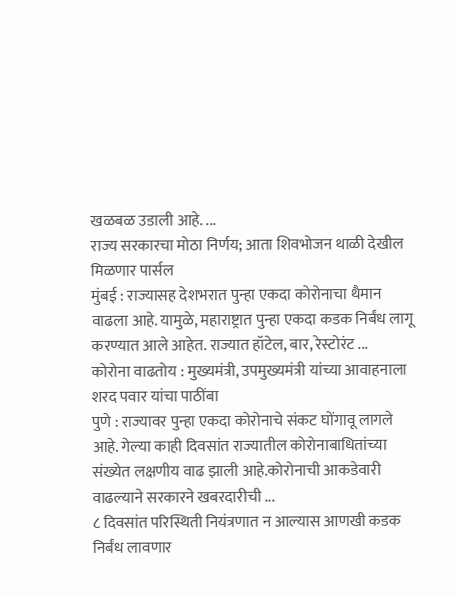खळबळ उडाली आहे. ...
राज्य सरकारचा मोठा निर्णय; आता शिवभोजन थाळी देखील मिळणार पार्सल
मुंबई : राज्यासह देशभरात पुन्हा एकदा कोरोनाचा थैमान वाढला आहे. यामुळे, महाराष्ट्रात पुन्हा एकदा कडक निर्बंध लागू करण्यात आले आहेत. राज्यात हॉटेल, बार, रेस्टोरंट ...
कोरोना वाढतोय : मुख्यमंत्री, उपमुख्यमंत्री यांच्या आवाहनाला शरद पवार यांचा पाठींबा
पुणे : राज्यावर पुन्हा एकदा कोरोनाचे संकट घोंगावू लागले आहे. गेल्या काही दिवसांत राज्यातील कोरोनाबाधितांच्या संख्येत लक्षणीय वाढ झाली आहे.कोरोनाची आकडेवारी वाढल्याने सरकारने खबरदारीची ...
८ दिवसांत परिस्थिती नियंत्रणात न आल्यास आणखी कडक निर्बंध लावणार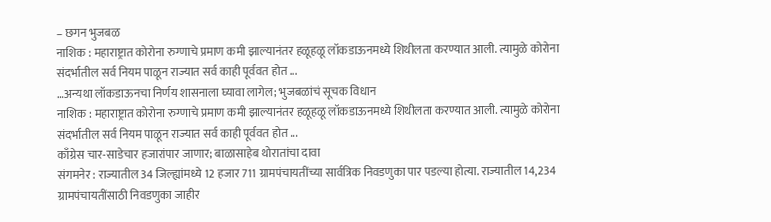– छगन भुजबळ
नाशिक : महाराष्ट्रात कोरोना रुग्णाचे प्रमाण कमी झाल्यानंतर हळूहळू लॉकडाऊनमध्ये शिथीलता करण्यात आली. त्यामुळे कोरोना संदर्भातील सर्व नियम पाळून राज्यात सर्व काही पूर्ववत होत ...
…अन्यथा लॉकडाऊनचा निर्णय शासनाला घ्यावा लागेल; भुजबळांचं सूचक विधान
नाशिक : महाराष्ट्रात कोरोना रुग्णाचे प्रमाण कमी झाल्यानंतर हळूहळू लॉकडाऊनमध्ये शिथीलता करण्यात आली. त्यामुळे कोरोना संदर्भातील सर्व नियम पाळून राज्यात सर्व काही पूर्ववत होत ...
काँग्रेस चार-साडेचार हजारांपार जाणार; बाळासाहेब थोरातांचा दावा
संगमनेर : राज्यातील 34 जिल्ह्यांमध्ये 12 हजार 711 ग्रामपंचायतींच्या सार्वत्रिक निवडणुका पार पडल्या होत्या. राज्यातील 14,234 ग्रामपंचायतींसाठी निवडणुका जाहीर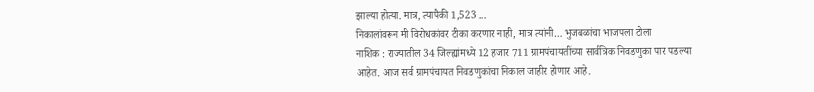झाल्या होत्या. मात्र, त्यापैकी 1,523 ...
निकालांवरून मी विरोधकांवर टीका करणार नाही, मात्र त्यांनी… भुजबळांचा भाजपला टोला
नाशिक : राज्यातील 34 जिल्ह्यांमध्ये 12 हजार 711 ग्रामपंचायतींच्या सार्वत्रिक निवडणुका पार पडल्या आहेत. आज सर्व ग्रामपंचायत निवडणुकांचा निकाल जाहीर होणार आहे.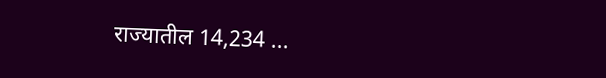राज्यातील 14,234 ...